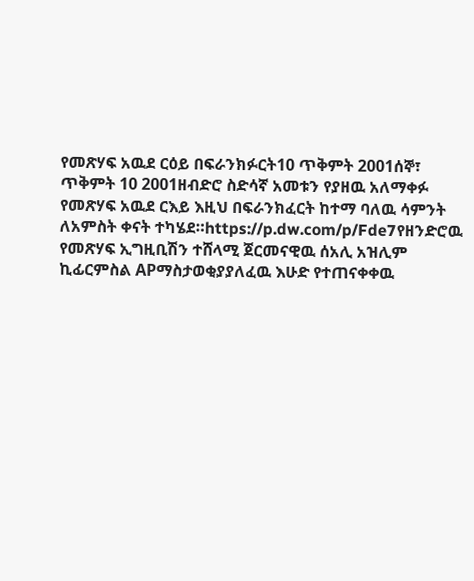የመጽሃፍ አዉደ ርዕይ በፍራንክፉርት10 ጥቅምት 2001ሰኞ፣ ጥቅምት 10 2001ዘብድሮ ስድሳኛ አመቱን የያዘዉ አለማቀፉ የመጽሃፍ አዉደ ርእይ እዚህ በፍራንክፈርት ከተማ ባለዉ ሳምንት ለአምስት ቀናት ተካሄደ።https://p.dw.com/p/Fde7የዘንድሮዉ የመጽሃፍ ኢግዚቢሽን ተሸላሚ ጀርመናዊዉ ሰአሊ አዝሊም ኪፊርምስል APማስታወቂያያለፈዉ እሁድ የተጠናቀቀዉ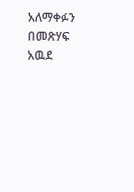አለማቀፉን በመጽሃፍ አዉደ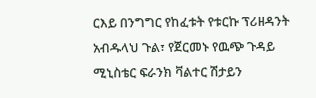ርእይ በንግግር የከፈቱት የቱርኩ ፕሪዘዳንት አብዱላህ ጉል፣ የጀርመኑ የዉጭ ጉዳይ ሚኒስቴር ፍራንክ ቫልተር ሽታይን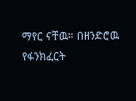ማየር ናቸዉ። በዘንድሮዉ የፋንክፈርት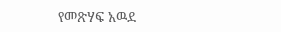የመጽሃፍ አዉደ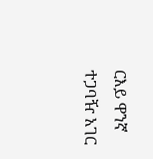ርእይ ዋንኛ ተጋባዥ አገር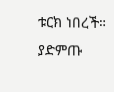ቱርክ ነበረች። ያድምጡ